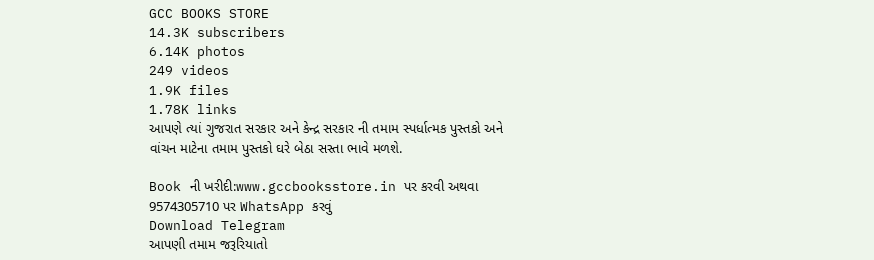GCC BOOKS STORE
14.3K subscribers
6.14K photos
249 videos
1.9K files
1.78K links
આપણે ત્યાં ગુજરાત સરકાર અને કેન્દ્ર સરકાર ની તમામ સ્પર્ધાત્મક પુસ્તકો અને વાંચન માટેના તમામ પુસ્તકો ઘરે બેઠા સસ્તા ભાવે મળશે.

Book ની ખરીદી:www.gccbooksstore.in પર કરવી અથવા 9574305710 પર WhatsApp કરવું
Download Telegram
આપણી તમામ જરૂરિયાતો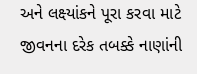અને લક્ષ્યાંકને પૂરા કરવા માટે જીવનના દરેક તબક્કે નાણાંની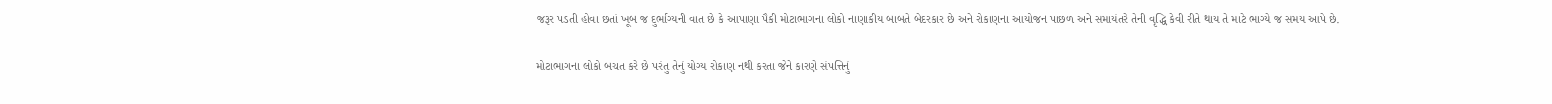જરૂર પડતી હોવા છતાં ખૂબ જ દુર્ભાગ્યની વાત છે કે આપાણા પૈકી મોટાભાગના લોકો નાણાકીય બાબતે બેદરકાર છે અને રોકાણના આયોજન પાછળ અને સમાયંતરે તેની વૃદ્ધિ કેવી રીતે થાય તે માટે ભાગ્યે જ સમય આપે છે.

મોટાભાગના લોકો બચત કરે છે પરંતુ તેનું યોગ્ય રોકાણ નથી કરતા જેને કારણે સંપત્તિનું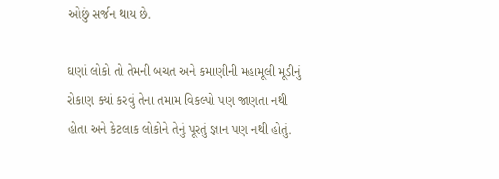ઓછું સર્જન થાય છે.

ઘણાં લોકો તો તેમની બચત અને કમાણીની મહામૂલી મૂડીનું રોકાણ ક્યાં કરવું તેના તમામ વિકલ્પો પણ જાણતા નથી હોતા અને કેટલાક લોકોને તેનું પૂરતું જ્ઞાન પણ નથી હોતું.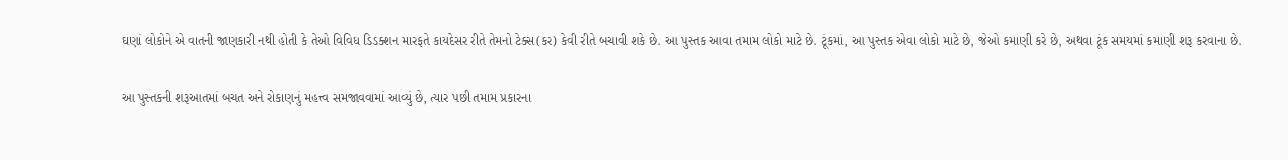ઘણાં લોકોને એ વાતની જાણકારી નથી હોતી કે તેઓ વિવિધ ડિડક્શન મારફતે કાયદેસર રીતે તેમનો ટેક્સ(કર) કેવી રીતે બચાવી શકે છે. આ પુસ્તક આવા તમામ લોકો માટે છે. ટૂંકમાં, આ પુસ્તક એવા લોકો માટે છે, જેઓ કમાણી કરે છે, અથવા ટૂંક સમયમાં કમાણી શરૂ કરવાના છે.

આ પુસ્તકની શરૂઆતમાં બચત અને રોકાણનું મહત્ત્વ સમજાવવામાં આવ્યું છે, ત્યાર પછી તમામ પ્રકારના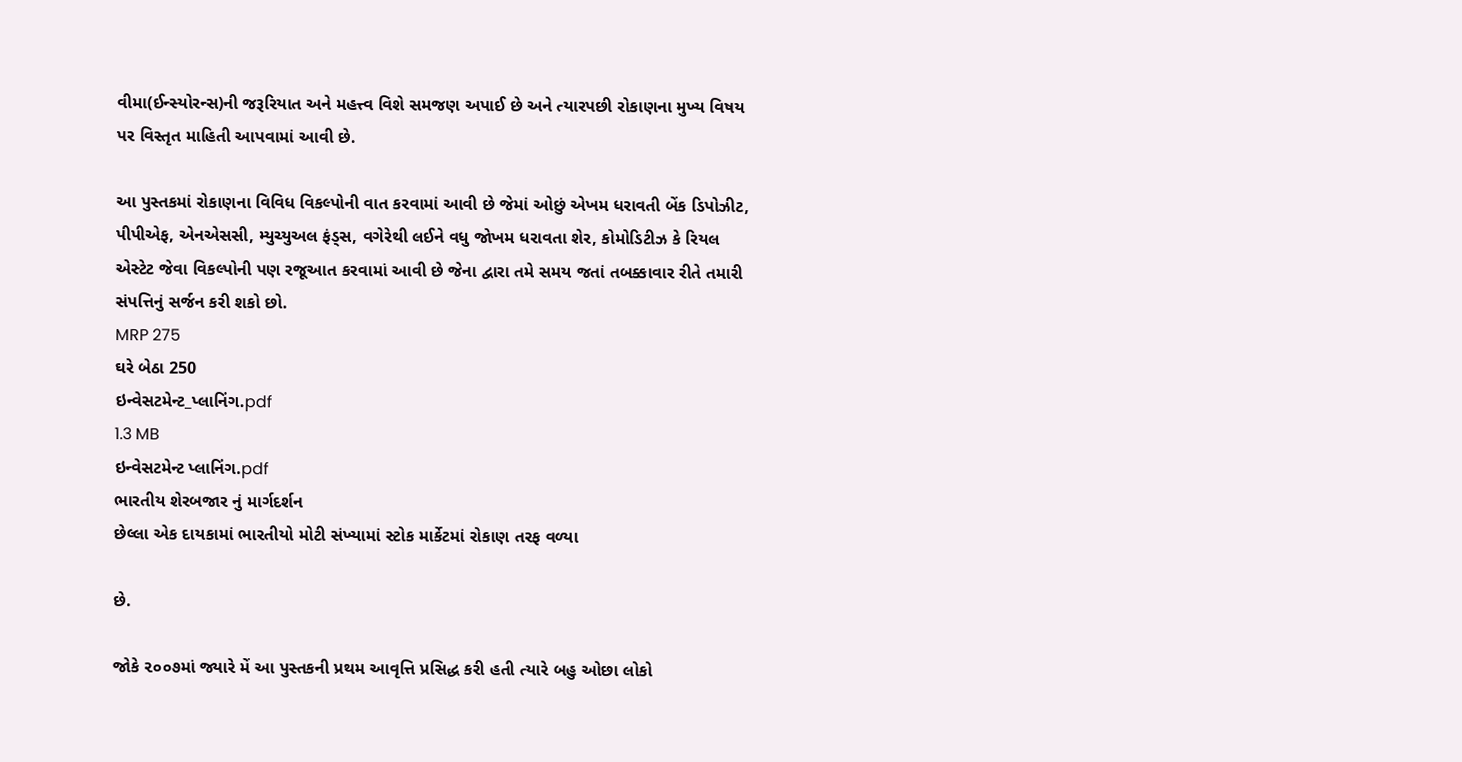વીમા(ઈન્સ્યોરન્સ)ની જરૂરિયાત અને મહત્ત્વ વિશે સમજણ અપાઈ છે અને ત્યારપછી રોકાણના મુખ્ય વિષય પર વિસ્તૃત માહિતી આપવામાં આવી છે.

આ પુસ્તકમાં રોકાણના વિવિધ વિકલ્પોની વાત કરવામાં આવી છે જેમાં ઓછું એખમ ધરાવતી બેંક ડિપોઝીટ, પીપીએફ, એનએસસી, મ્યુચ્યુઅલ ફંડ્સ, વગેરેથી લઈને વધુ જોખમ ધરાવતા શેર, કોમોડિટીઝ કે રિયલ એસ્ટેટ જેવા વિકલ્પોની પણ રજૂઆત કરવામાં આવી છે જેના દ્વારા તમે સમય જતાં તબક્કાવાર રીતે તમારી સંપત્તિનું સર્જન કરી શકો છો.
MRP 275
ઘરે બેઠા 250
ઇન્વેસટમેન્ટ_પ્લાનિંગ.pdf
1.3 MB
ઇન્વેસટમેન્ટ પ્લાનિંગ.pdf
ભારતીય શેરબજાર નું માર્ગદર્શન
છેલ્લા એક દાયકામાં ભારતીયો મોટી સંખ્યામાં સ્ટોક માર્કેટમાં રોકાણ તરફ વળ્યા

છે.

જોકે ૨૦૦૭માં જ્યારે મેં આ પુસ્તકની પ્રથમ આવૃત્તિ પ્રસિદ્ધ કરી હતી ત્યારે બહુ ઓછા લોકો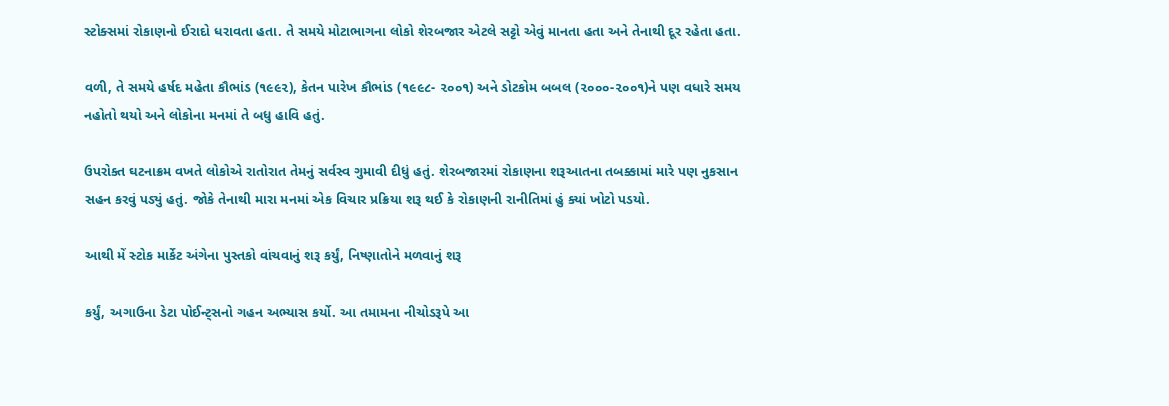સ્ટોક્સમાં રોકાણનો ઈરાદો ધરાવતા હતા. તે સમયે મોટાભાગના લોકો શેરબજાર એટલે સટ્ટો એવું માનતા હતા અને તેનાથી દૂર રહેતા હતા.

વળી, તે સમયે હર્ષદ મહેતા કૌભાંડ (૧૯૯૨), કેતન પારેખ કૌભાંડ (૧૯૯૮- ૨૦૦૧) અને ડોટકોમ બબલ (૨૦૦૦-૨૦૦૧)ને પણ વધારે સમય નહોતો થયો અને લોકોના મનમાં તે બધુ હાવિ હતું.

ઉપરોક્ત ઘટનાક્રમ વખતે લોકોએ રાતોરાત તેમનું સર્વસ્વ ગુમાવી દીધું હતું. શેરબજારમાં રોકાણના શરૂઆતના તબક્કામાં મારે પણ નુકસાન સહન કરવું પડ્યું હતું. જોકે તેનાથી મારા મનમાં એક વિચાર પ્રક્રિયા શરૂ થઈ કે રોકાણની રાનીતિમાં હું ક્યાં ખોટો પડયો.

આથી મેં સ્ટોક માર્કેટ અંગેના પુસ્તકો વાંચવાનું શરૂ કર્યું, નિષ્ણાતોને મળવાનું શરૂ

કર્યું, અગાઉના ડેટા પોઈન્ટ્સનો ગહન અભ્યાસ કર્યો. આ તમામના નીચોડરૂપે આ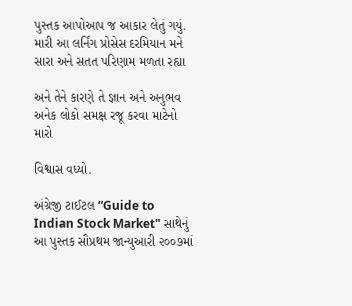પુસ્તક આપોઆપ જ આકાર લેતું ગયું. મારી આ લર્નિંગ પ્રોસેસ દરમિયાન મને સારા અને સતત પરિણામ મળતા રહ્યા

અને તેને કારણે તે જ્ઞાન અને અનુભવ અનેક લોકો સમક્ષ રજૂ કરવા માટેનો મારો

વિશ્વાસ વધ્યો.

અંગ્રેજી ટાઈટલ “Guide to Indian Stock Market" સાથેનું આ પુસ્તક સૌપ્રથમ જાન્યુઆરી ૨૦૦૭માં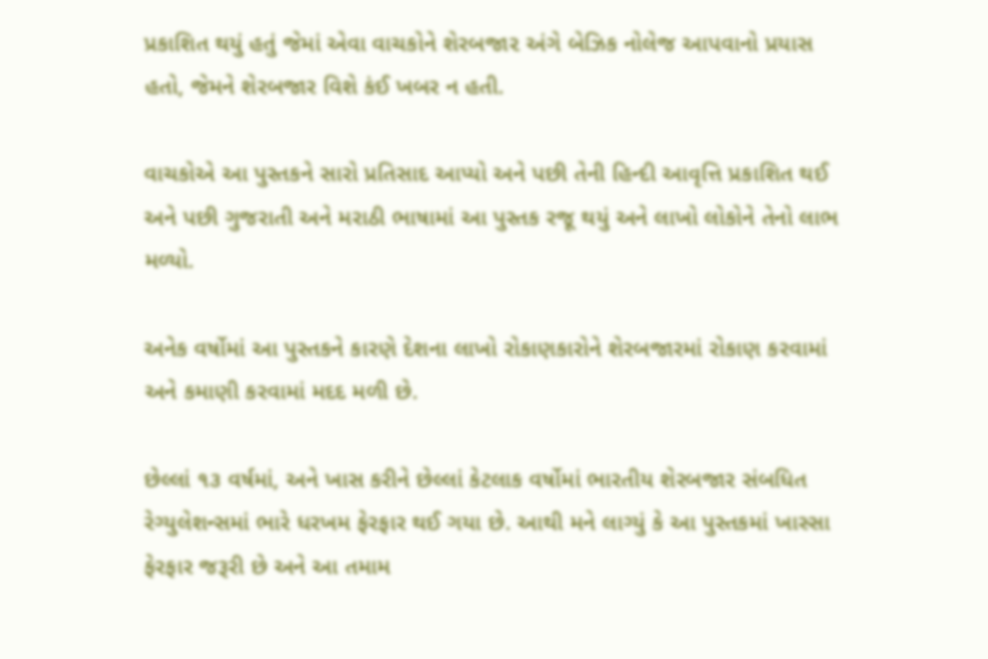પ્રકાશિત થયું હતું જેમાં એવા વાચકોને શેરબજા૨ અંગે બેઝિક નોલેજ આપવાનો પ્રયાસ હતો, જેમને શેરબજાર વિશે કંઈ ખબર ન હતી.

વાચકોએ આ પુસ્તકને સારો પ્રતિસાદ આપ્યો અને પછી તેની હિન્દી આવૃત્તિ પ્રકાશિત થઈ અને પછી ગુજરાતી અને મરાઠી ભાષામાં આ પુસ્તક રજૂ થયું અને લાખો લોકોને તેનો લાભ મળ્યો.

અનેક વર્ષોમાં આ પુસ્તકને કારણે દેશના લાખો રોકાણકારોને શેરબજારમાં રોકાણ કરવામાં અને કમાણી કરવામાં મદદ મળી છે.

છેલ્લાં ૧૩ વર્ષમાં, અને ખાસ કરીને છેલ્લાં કેટલાક વર્ષોમાં ભારતીય શેરબજાર સંબધિત રેગ્યુલેશન્સમાં ભારે ધરખમ ફેરફાર થઈ ગયા છે. આથી મને લાગ્યું કે આ પુસ્તકમાં ખાસ્સા ફેરફાર જરૂરી છે અને આ તમામ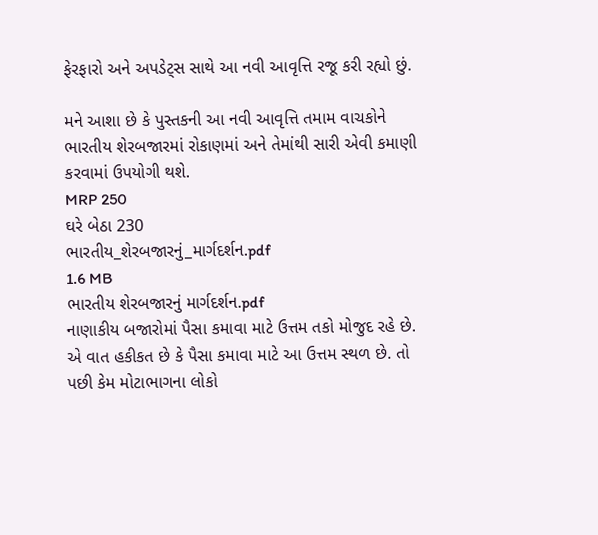ફેરફારો અને અપડેટ્સ સાથે આ નવી આવૃત્તિ રજૂ કરી રહ્યો છું.

મને આશા છે કે પુસ્તકની આ નવી આવૃત્તિ તમામ વાચકોને ભારતીય શેરબજારમાં રોકાણમાં અને તેમાંથી સારી એવી કમાણી કરવામાં ઉપયોગી થશે.
MRP 250
ઘરે બેઠા 230
ભારતીય_શેરબજારનું_માર્ગદર્શન.pdf
1.6 MB
ભારતીય શેરબજારનું માર્ગદર્શન.pdf
નાણાકીય બજારોમાં પૈસા કમાવા માટે ઉત્તમ તકો મોજુદ રહે છે. એ વાત હકીકત છે કે પૈસા કમાવા માટે આ ઉત્તમ સ્થળ છે. તો પછી કેમ મોટાભાગના લોકો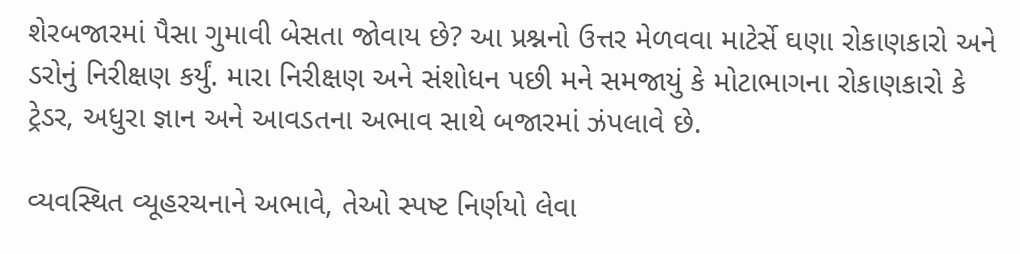શેરબજારમાં પૈસા ગુમાવી બેસતા જોવાય છે? આ પ્રશ્નનો ઉત્તર મેળવવા માટેર્સે ઘણા રોકાણકારો અને ડરોનું નિરીક્ષણ કર્યું. મારા નિરીક્ષણ અને સંશોધન પછી મને સમજાયું કે મોટાભાગના રોકાણકારો કે ટ્રેડર, અધુરા જ્ઞાન અને આવડતના અભાવ સાથે બજારમાં ઝંપલાવે છે.

વ્યવસ્થિત વ્યૂહરચનાને અભાવે, તેઓ સ્પષ્ટ નિર્ણયો લેવા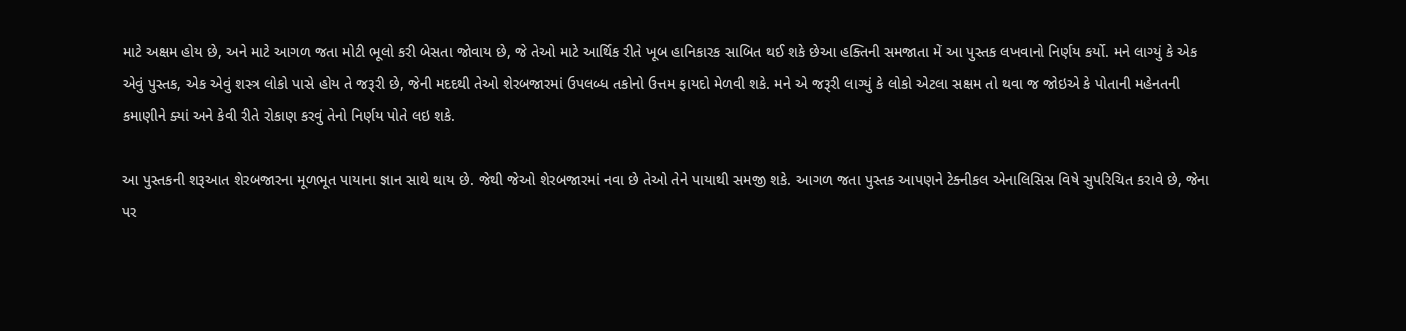માટે અક્ષમ હોય છે, અને માટે આગળ જતા મોટી ભૂલો કરી બેસતા જોવાય છે, જે તેઓ માટે આર્થિક રીતે ખૂબ હાનિકારક સાબિત થઈ શકે છેઆ હક્તિની સમજાતા મેં આ પુસ્તક લખવાનો નિર્ણય કર્યો. મને લાગ્યું કે એક એવું પુસ્તક, એક એવું શસ્ત્ર લોકો પાસે હોય તે જરૂરી છે, જેની મદદથી તેઓ શેરબજારમાં ઉપલબ્ધ તકોનો ઉત્તમ ફાયદો મેળવી શકે. મને એ જરૂરી લાગ્યું કે લોકો એટલા સક્ષમ તો થવા જ જોઇએ કે પોતાની મહેનતની કમાણીને ક્યાં અને કેવી રીતે રોકાણ કરવું તેનો નિર્ણય પોતે લઇ શકે.

આ પુસ્તકની શરૂઆત શેરબજારના મૂળભૂત પાયાના જ્ઞાન સાથે થાય છે. જેથી જેઓ શેરબજારમાં નવા છે તેઓ તેને પાયાથી સમજી શકે. આગળ જતા પુસ્તક આપણને ટેક્નીકલ એનાલિસિસ વિષે સુપરિચિત કરાવે છે, જેના પર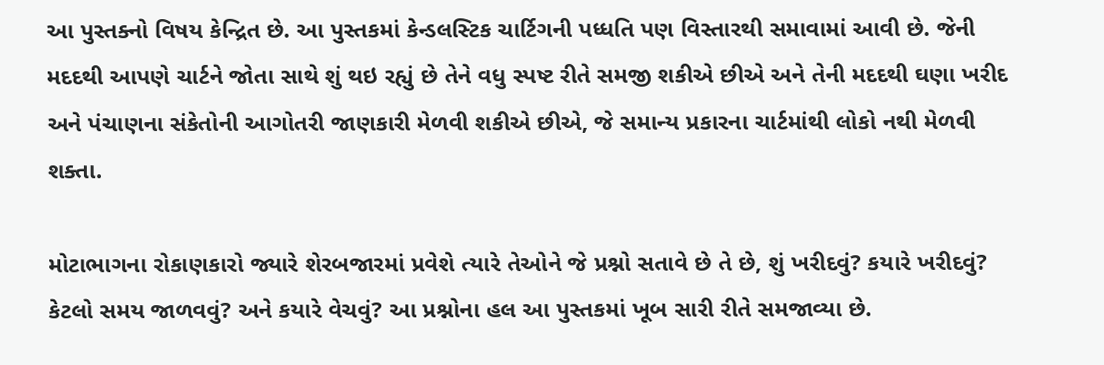આ પુસ્તક્નો વિષય કેન્દ્રિત છે. આ પુસ્તકમાં કેન્ડલસ્ટિક ચાર્ટિગની પધ્ધતિ પણ વિસ્તારથી સમાવામાં આવી છે. જેની મદદથી આપણે ચાર્ટને જોતા સાથે શું થઇ રહ્યું છે તેને વધુ સ્પષ્ટ રીતે સમજી શકીએ છીએ અને તેની મદદથી ઘણા ખરીદ અને પંચાણના સંકેતોની આગોતરી જાણકારી મેળવી શકીએ છીએ, જે સમાન્ય પ્રકારના ચાર્ટમાંથી લોકો નથી મેળવી શક્તા.

મોટાભાગના રોકાણકારો જ્યારે શેરબજારમાં પ્રવેશે ત્યારે તેઓને જે પ્રશ્નો સતાવે છે તે છે, શું ખરીદવું? કયારે ખરીદવું? કેટલો સમય જાળવવું? અને કયારે વેચવું? આ પ્રશ્નોના હલ આ પુસ્તકમાં ખૂબ સારી રીતે સમજાવ્યા છે.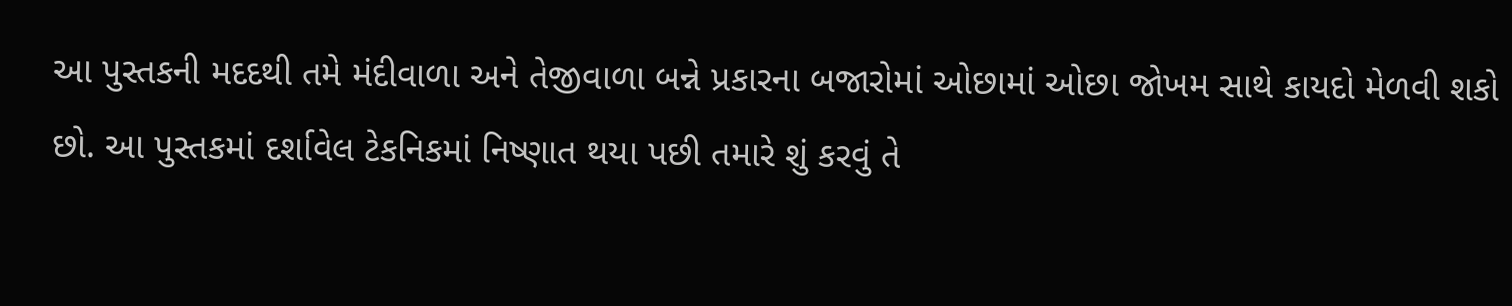આ પુસ્તકની મદદથી તમે મંદીવાળા અને તેજીવાળા બન્ને પ્રકારના બજારોમાં ઓછામાં ઓછા જોખમ સાથે કાયદો મેળવી શકો છો. આ પુસ્તકમાં દર્શાવેલ ટેકનિકમાં નિષ્ણાત થયા પછી તમારે શું કરવું તે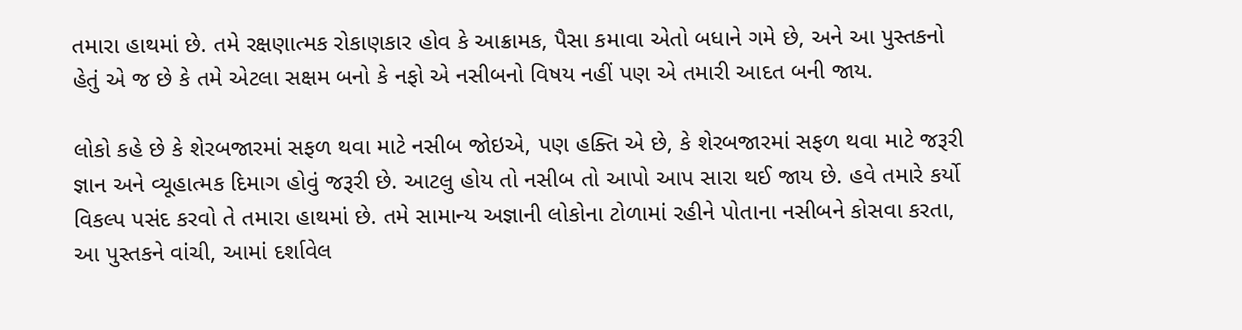તમારા હાથમાં છે. તમે રક્ષણાત્મક રોકાણકાર હોવ કે આક્રામક, પૈસા કમાવા એતો બધાને ગમે છે, અને આ પુસ્તકનો હેતું એ જ છે કે તમે એટલા સક્ષમ બનો કે નફો એ નસીબનો વિષય નહીં પણ એ તમારી આદત બની જાય.

લોકો કહે છે કે શેરબજારમાં સફળ થવા માટે નસીબ જોઇએ, પણ હક્તિ એ છે, કે શેરબજારમાં સફળ થવા માટે જરૂરી જ્ઞાન અને વ્યૂહાત્મક દિમાગ હોવું જરૂરી છે. આટલુ હોય તો નસીબ તો આપો આપ સારા થઈ જાય છે. હવે તમારે કર્યો વિકલ્પ પસંદ કરવો તે તમારા હાથમાં છે. તમે સામાન્ય અજ્ઞાની લોકોના ટોળામાં રહીને પોતાના નસીબને કોસવા કરતા, આ પુસ્તકને વાંચી, આમાં દર્શાવેલ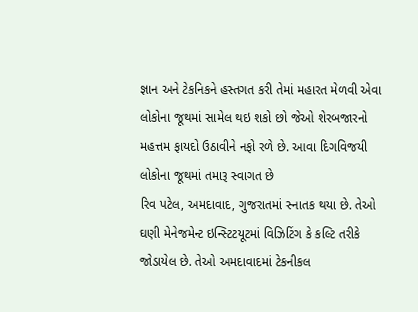જ્ઞાન અને ટેકનિકને હસ્તગત કરી તેમાં મહારત મેળવી એવા લોકોના જૂથમાં સામેલ થઇ શકો છો જેઓ શેરબજારનો મહત્તમ ફાયદો ઉઠાવીને નફો રળે છે. આવા દિગવિજયી લોકોના જૂથમાં તમારૂ સ્વાગત છે
રિવ પટેલ, અમદાવાદ, ગુજરાતમાં સ્નાતક થયા છે. તેઓ ઘણી મેનેજમેન્ટ ઇન્સ્ટિટયૂટમાં વિઝિટિંગ કે કલ્ટિ તરીકે જોડાયેલ છે. તેઓ અમદાવાદમાં ટેકનીકલ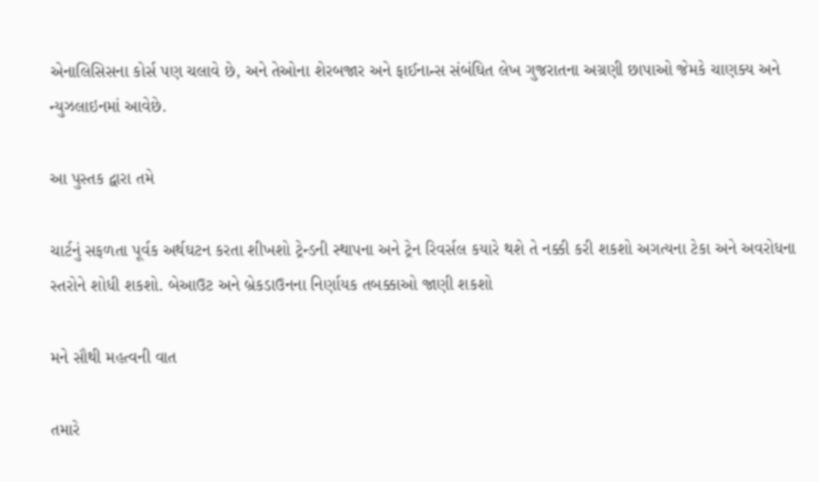એનાલિસિસના કોર્સ પણ ચલાવે છે, અને તેઓના શેરબજાર અને ફાઈનાન્સ સંબંઘિત લેખ ગુજરાતના અગ્રણી છાપાઓ જેમકે ચાણક્ય અને ન્યુઝલાઇનમાં આવેછે.

આ પુસ્તક દ્વારા તમે

ચાર્ટનું સફળતા પૂર્વક અર્થઘટન કરતા શીખશો ટ્રેન્ડની સ્થાપના અને ટ્રેન રિવર્સલ કયારે થશે તે નક્કી કરી શકશો અગત્યના ટેકા અને અવરોધના સ્તરોને શોધી શકશો. બેઆઉટ અને બ્રેકડાઉનના નિર્ણાયક તબક્કાઓ જાણી શકશો

મને સૌથી મહત્વની વાત

તમારે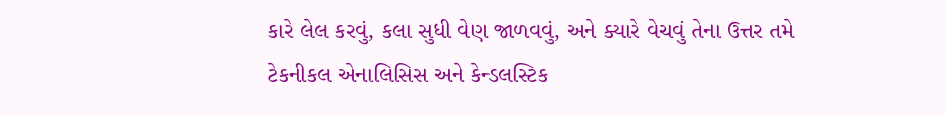કારે લેલ કરવું, કલા સુધી વેણ જાળવવું, અને ક્યારે વેચવું તેના ઉત્તર તમે ટેકનીકલ એનાલિસિસ અને કેન્ડલસ્ટિક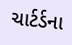ચાર્ટર્ડના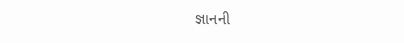જ્ઞાનની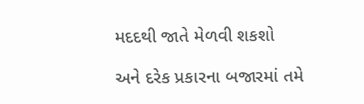મદદથી જાતે મેળવી શકશો

અને દરેક પ્રકારના બજારમાં તમે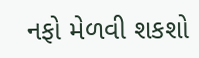નફો મેળવી શકશો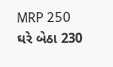MRP 250
ઘરે બેઠા 230